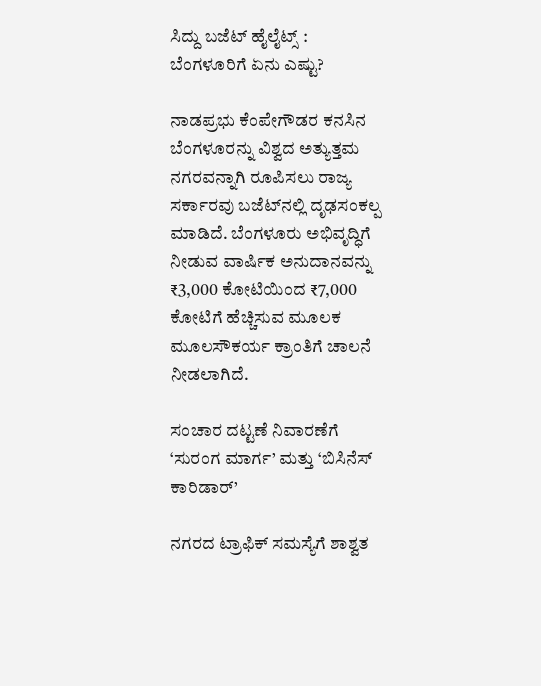ಸಿದ್ದು ಬಜೆಟ್‌ ಹೈಲೈಟ್ಸ್‌ : ಬೆಂಗಳೂರಿಗೆ ಏನು ಎಷ್ಟು?

ನಾಡಪ್ರಭು ಕೆಂಪೇಗೌಡರ ಕನಸಿನ ಬೆಂಗಳೂರನ್ನು ವಿಶ್ವದ ಅತ್ಯುತ್ತಮ ನಗರವನ್ನಾಗಿ ರೂಪಿಸಲು ರಾಜ್ಯ ಸರ್ಕಾರವು ಬಜೆಟ್‌ನಲ್ಲಿ ದೃಢಸಂಕಲ್ಪ ಮಾಡಿದೆ. ಬೆಂಗಳೂರು ಅಭಿವೃದ್ಧಿಗೆ ನೀಡುವ ವಾರ್ಷಿಕ ಅನುದಾನವನ್ನು ₹3,000 ಕೋಟಿಯಿಂದ ₹7,000 ಕೋಟಿಗೆ ಹೆಚ್ಚಿಸುವ ಮೂಲಕ ಮೂಲಸೌಕರ್ಯ ಕ್ರಾಂತಿಗೆ ಚಾಲನೆ ನೀಡಲಾಗಿದೆ.

ಸಂಚಾರ ದಟ್ಟಣೆ ನಿವಾರಣೆಗೆ ‘ಸುರಂಗ ಮಾರ್ಗ’ ಮತ್ತು ‘ಬಿಸಿನೆಸ್‌ ಕಾರಿಡಾರ್‌’

ನಗರದ ಟ್ರಾಫಿಕ್ ಸಮಸ್ಯೆಗೆ ಶಾಶ್ವತ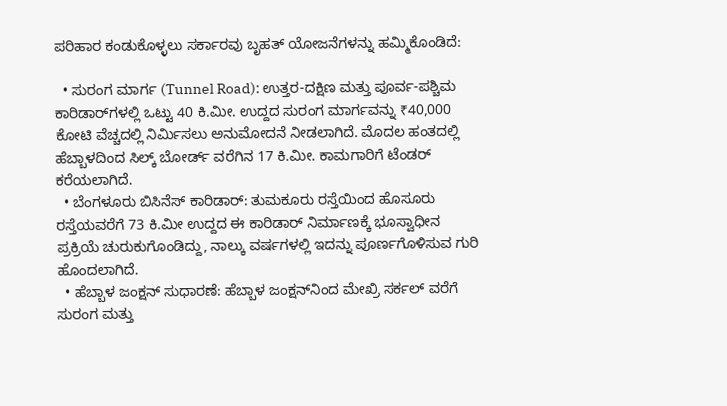ಪರಿಹಾರ ಕಂಡುಕೊಳ್ಳಲು ಸರ್ಕಾರವು ಬೃಹತ್ ಯೋಜನೆಗಳನ್ನು ಹಮ್ಮಿಕೊಂಡಿದೆ:

  • ಸುರಂಗ ಮಾರ್ಗ (Tunnel Road): ಉತ್ತರ-ದಕ್ಷಿಣ ಮತ್ತು ಪೂರ್ವ-ಪಶ್ಚಿಮ ಕಾರಿಡಾರ್‌ಗಳಲ್ಲಿ ಒಟ್ಟು 40 ಕಿ.ಮೀ. ಉದ್ದದ ಸುರಂಗ ಮಾರ್ಗವನ್ನು ₹40,000 ಕೋಟಿ ವೆಚ್ಚದಲ್ಲಿ ನಿರ್ಮಿಸಲು ಅನುಮೋದನೆ ನೀಡಲಾಗಿದೆ. ಮೊದಲ ಹಂತದಲ್ಲಿ ಹೆಬ್ಬಾಳದಿಂದ ಸಿಲ್ಕ್ ಬೋರ್ಡ್ ವರೆಗಿನ 17 ಕಿ.ಮೀ. ಕಾಮಗಾರಿಗೆ ಟೆಂಡರ್ ಕರೆಯಲಾಗಿದೆ.
  • ಬೆಂಗಳೂರು ಬಿಸಿನೆಸ್‌ ಕಾರಿಡಾರ್‌: ತುಮಕೂರು ರಸ್ತೆಯಿಂದ ಹೊಸೂರು ರಸ್ತೆಯವರೆಗೆ 73 ಕಿ.ಮೀ ಉದ್ದದ ಈ ಕಾರಿಡಾರ್ ನಿರ್ಮಾಣಕ್ಕೆ ಭೂಸ್ವಾಧೀನ ಪ್ರಕ್ರಿಯೆ ಚುರುಕುಗೊಂಡಿದ್ದು, ನಾಲ್ಕು ವರ್ಷಗಳಲ್ಲಿ ಇದನ್ನು ಪೂರ್ಣಗೊಳಿಸುವ ಗುರಿ ಹೊಂದಲಾಗಿದೆ.
  • ಹೆಬ್ಬಾಳ ಜಂಕ್ಷನ್ ಸುಧಾರಣೆ: ಹೆಬ್ಬಾಳ ಜಂಕ್ಷನ್‌ನಿಂದ ಮೇಖ್ರಿ ಸರ್ಕಲ್‌ ವರೆಗೆ ಸುರಂಗ ಮತ್ತು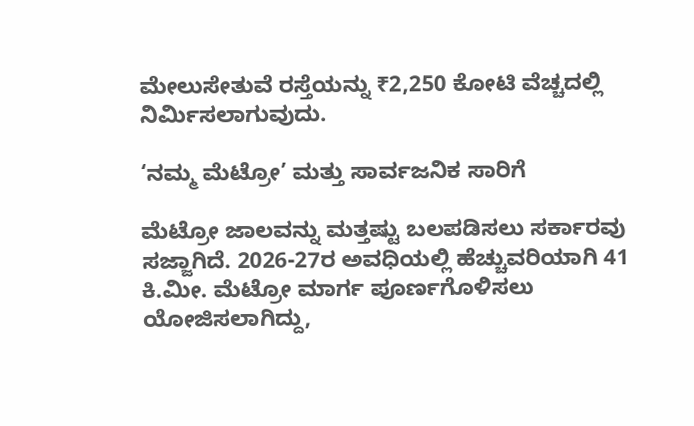ಮೇಲುಸೇತುವೆ ರಸ್ತೆಯನ್ನು ₹2,250 ಕೋಟಿ ವೆಚ್ಚದಲ್ಲಿ ನಿರ್ಮಿಸಲಾಗುವುದು.

‘ನಮ್ಮ ಮೆಟ್ರೋ’ ಮತ್ತು ಸಾರ್ವಜನಿಕ ಸಾರಿಗೆ

ಮೆಟ್ರೋ ಜಾಲವನ್ನು ಮತ್ತಷ್ಟು ಬಲಪಡಿಸಲು ಸರ್ಕಾರವು ಸಜ್ಜಾಗಿದೆ. 2026-27ರ ಅವಧಿಯಲ್ಲಿ ಹೆಚ್ಚುವರಿಯಾಗಿ 41 ಕಿ.ಮೀ. ಮೆಟ್ರೋ ಮಾರ್ಗ ಪೂರ್ಣಗೊಳಿಸಲು ಯೋಜಿಸಲಾಗಿದ್ದು,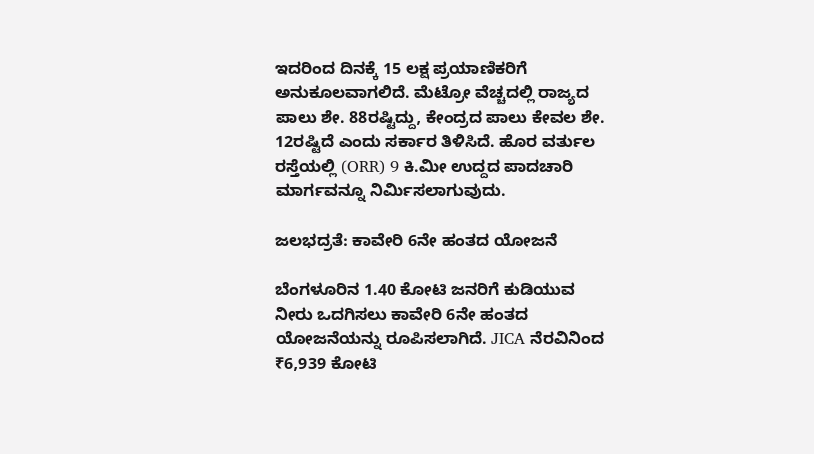ಇದರಿಂದ ದಿನಕ್ಕೆ 15 ಲಕ್ಷ ಪ್ರಯಾಣಿಕರಿಗೆ ಅನುಕೂಲವಾಗಲಿದೆ. ಮೆಟ್ರೋ ವೆಚ್ಚದಲ್ಲಿ ರಾಜ್ಯದ ಪಾಲು ಶೇ. 88ರಷ್ಟಿದ್ದು, ಕೇಂದ್ರದ ಪಾಲು ಕೇವಲ ಶೇ. 12ರಷ್ಟಿದೆ ಎಂದು ಸರ್ಕಾರ ತಿಳಿಸಿದೆ. ಹೊರ ವರ್ತುಲ ರಸ್ತೆಯಲ್ಲಿ (ORR) 9 ಕಿ.ಮೀ ಉದ್ದದ ಪಾದಚಾರಿ ಮಾರ್ಗವನ್ನೂ ನಿರ್ಮಿಸಲಾಗುವುದು.

ಜಲಭದ್ರತೆ: ಕಾವೇರಿ 6ನೇ ಹಂತದ ಯೋಜನೆ

ಬೆಂಗಳೂರಿನ 1.40 ಕೋಟಿ ಜನರಿಗೆ ಕುಡಿಯುವ ನೀರು ಒದಗಿಸಲು ಕಾವೇರಿ 6ನೇ ಹಂತದ ಯೋಜನೆಯನ್ನು ರೂಪಿಸಲಾಗಿದೆ. JICA ನೆರವಿನಿಂದ ₹6,939 ಕೋಟಿ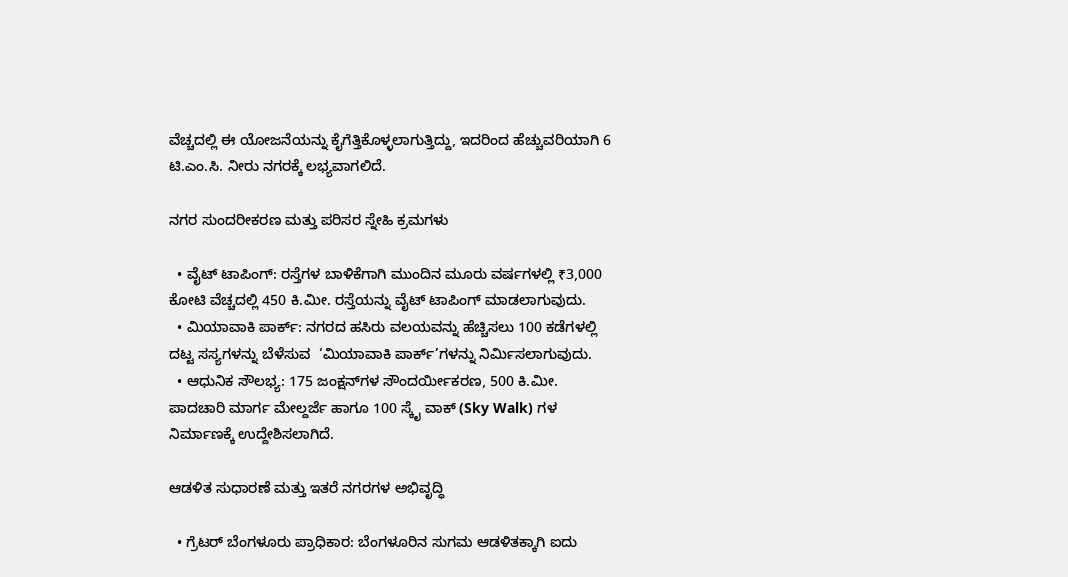ವೆಚ್ಚದಲ್ಲಿ ಈ ಯೋಜನೆಯನ್ನು ಕೈಗೆತ್ತಿಕೊಳ್ಳಲಾಗುತ್ತಿದ್ದು, ಇದರಿಂದ ಹೆಚ್ಚುವರಿಯಾಗಿ 6 ಟಿ.ಎಂ.ಸಿ. ನೀರು ನಗರಕ್ಕೆ ಲಭ್ಯವಾಗಲಿದೆ.

ನಗರ ಸುಂದರೀಕರಣ ಮತ್ತು ಪರಿಸರ ಸ್ನೇಹಿ ಕ್ರಮಗಳು

  • ವೈಟ್ ಟಾಪಿಂಗ್: ರಸ್ತೆಗಳ ಬಾಳಿಕೆಗಾಗಿ ಮುಂದಿನ ಮೂರು ವರ್ಷಗಳಲ್ಲಿ ₹3,000 ಕೋಟಿ ವೆಚ್ಚದಲ್ಲಿ 450 ಕಿ.ಮೀ. ರಸ್ತೆಯನ್ನು ವೈಟ್ ಟಾಪಿಂಗ್ ಮಾಡಲಾಗುವುದು.
  • ಮಿಯಾವಾಕಿ ಪಾರ್ಕ್: ನಗರದ ಹಸಿರು ವಲಯವನ್ನು ಹೆಚ್ಚಿಸಲು 100 ಕಡೆಗಳಲ್ಲಿ ದಟ್ಟ ಸಸ್ಯಗಳನ್ನು ಬೆಳೆಸುವ  ‘ಮಿಯಾವಾಕಿ ಪಾರ್ಕ್‌’ಗಳನ್ನು ನಿರ್ಮಿಸಲಾಗುವುದು.
  • ಆಧುನಿಕ ಸೌಲಭ್ಯ: 175 ಜಂಕ್ಷನ್‌ಗಳ ಸೌಂದರ್ಯೀಕರಣ, 500 ಕಿ.ಮೀ. ಪಾದಚಾರಿ ಮಾರ್ಗ ಮೇಲ್ದರ್ಜೆ ಹಾಗೂ 100 ಸ್ಕೈ ವಾಕ್‌ (Sky Walk) ಗಳ ನಿರ್ಮಾಣಕ್ಕೆ ಉದ್ದೇಶಿಸಲಾಗಿದೆ.

ಆಡಳಿತ ಸುಧಾರಣೆ ಮತ್ತು ಇತರೆ ನಗರಗಳ ಅಭಿವೃದ್ಧಿ

  • ಗ್ರೆಟರ್ ಬೆಂಗಳೂರು ಪ್ರಾಧಿಕಾರ: ಬೆಂಗಳೂರಿನ ಸುಗಮ ಆಡಳಿತಕ್ಕಾಗಿ ಐದು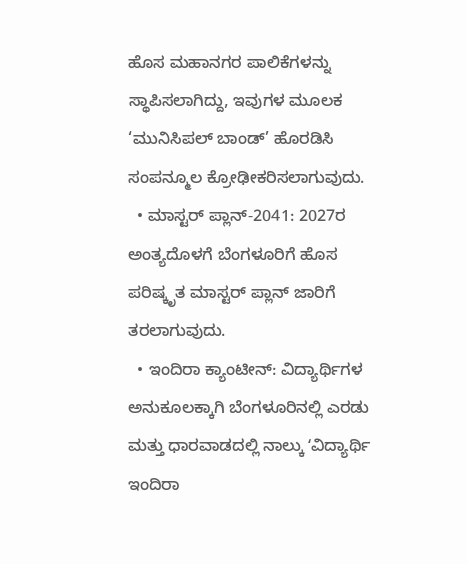ಹೊಸ ಮಹಾನಗರ ಪಾಲಿಕೆಗಳನ್ನು ಸ್ಥಾಪಿಸಲಾಗಿದ್ದು, ಇವುಗಳ ಮೂಲಕ ‘ಮುನಿಸಿಪಲ್ ಬಾಂಡ್’ ಹೊರಡಿಸಿ ಸಂಪನ್ಮೂಲ ಕ್ರೋಢೀಕರಿಸಲಾಗುವುದು.
  • ಮಾಸ್ಟರ್ ಪ್ಲಾನ್-2041: 2027ರ ಅಂತ್ಯದೊಳಗೆ ಬೆಂಗಳೂರಿಗೆ ಹೊಸ ಪರಿಷ್ಕೃತ ಮಾಸ್ಟರ್ ಪ್ಲಾನ್ ಜಾರಿಗೆ ತರಲಾಗುವುದು.
  • ಇಂದಿರಾ ಕ್ಯಾಂಟೀನ್: ವಿದ್ಯಾರ್ಥಿಗಳ ಅನುಕೂಲಕ್ಕಾಗಿ ಬೆಂಗಳೂರಿನಲ್ಲಿ ಎರಡು ಮತ್ತು ಧಾರವಾಡದಲ್ಲಿ ನಾಲ್ಕು ʻವಿದ್ಯಾರ್ಥಿ ಇಂದಿರಾ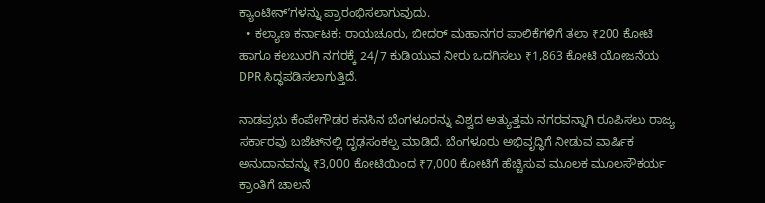ಕ್ಯಾಂಟೀನ್‌ʼಗಳನ್ನು ಪ್ರಾರಂಭಿಸಲಾಗುವುದು.
  • ಕಲ್ಯಾಣ ಕರ್ನಾಟಕ: ರಾಯಚೂರು, ಬೀದರ್ ಮಹಾನಗರ ಪಾಲಿಕೆಗಳಿಗೆ ತಲಾ ₹200 ಕೋಟಿ ಹಾಗೂ ಕಲಬುರಗಿ ನಗರಕ್ಕೆ 24/7 ಕುಡಿಯುವ ನೀರು ಒದಗಿಸಲು ₹1,863 ಕೋಟಿ ಯೋಜನೆಯ DPR ಸಿದ್ಧಪಡಿಸಲಾಗುತ್ತಿದೆ.

ನಾಡಪ್ರಭು ಕೆಂಪೇಗೌಡರ ಕನಸಿನ ಬೆಂಗಳೂರನ್ನು ವಿಶ್ವದ ಅತ್ಯುತ್ತಮ ನಗರವನ್ನಾಗಿ ರೂಪಿಸಲು ರಾಜ್ಯ ಸರ್ಕಾರವು ಬಜೆಟ್‌ನಲ್ಲಿ ದೃಢಸಂಕಲ್ಪ ಮಾಡಿದೆ. ಬೆಂಗಳೂರು ಅಭಿವೃದ್ಧಿಗೆ ನೀಡುವ ವಾರ್ಷಿಕ ಅನುದಾನವನ್ನು ₹3,000 ಕೋಟಿಯಿಂದ ₹7,000 ಕೋಟಿಗೆ ಹೆಚ್ಚಿಸುವ ಮೂಲಕ ಮೂಲಸೌಕರ್ಯ ಕ್ರಾಂತಿಗೆ ಚಾಲನೆ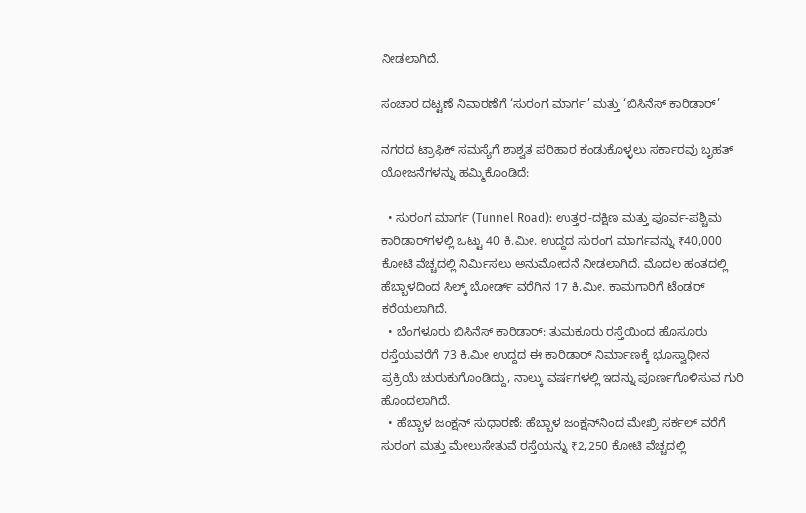ನೀಡಲಾಗಿದೆ.

ಸಂಚಾರ ದಟ್ಟಣೆ ನಿವಾರಣೆಗೆ ‘ಸುರಂಗ ಮಾರ್ಗ’ ಮತ್ತು ‘ಬಿಸಿನೆಸ್‌ ಕಾರಿಡಾರ್‌’

ನಗರದ ಟ್ರಾಫಿಕ್ ಸಮಸ್ಯೆಗೆ ಶಾಶ್ವತ ಪರಿಹಾರ ಕಂಡುಕೊಳ್ಳಲು ಸರ್ಕಾರವು ಬೃಹತ್ ಯೋಜನೆಗಳನ್ನು ಹಮ್ಮಿಕೊಂಡಿದೆ:

  • ಸುರಂಗ ಮಾರ್ಗ (Tunnel Road): ಉತ್ತರ-ದಕ್ಷಿಣ ಮತ್ತು ಪೂರ್ವ-ಪಶ್ಚಿಮ ಕಾರಿಡಾರ್‌ಗಳಲ್ಲಿ ಒಟ್ಟು 40 ಕಿ.ಮೀ. ಉದ್ದದ ಸುರಂಗ ಮಾರ್ಗವನ್ನು ₹40,000 ಕೋಟಿ ವೆಚ್ಚದಲ್ಲಿ ನಿರ್ಮಿಸಲು ಅನುಮೋದನೆ ನೀಡಲಾಗಿದೆ. ಮೊದಲ ಹಂತದಲ್ಲಿ ಹೆಬ್ಬಾಳದಿಂದ ಸಿಲ್ಕ್ ಬೋರ್ಡ್ ವರೆಗಿನ 17 ಕಿ.ಮೀ. ಕಾಮಗಾರಿಗೆ ಟೆಂಡರ್ ಕರೆಯಲಾಗಿದೆ.
  • ಬೆಂಗಳೂರು ಬಿಸಿನೆಸ್‌ ಕಾರಿಡಾರ್‌: ತುಮಕೂರು ರಸ್ತೆಯಿಂದ ಹೊಸೂರು ರಸ್ತೆಯವರೆಗೆ 73 ಕಿ.ಮೀ ಉದ್ದದ ಈ ಕಾರಿಡಾರ್ ನಿರ್ಮಾಣಕ್ಕೆ ಭೂಸ್ವಾಧೀನ ಪ್ರಕ್ರಿಯೆ ಚುರುಕುಗೊಂಡಿದ್ದು, ನಾಲ್ಕು ವರ್ಷಗಳಲ್ಲಿ ಇದನ್ನು ಪೂರ್ಣಗೊಳಿಸುವ ಗುರಿ ಹೊಂದಲಾಗಿದೆ.
  • ಹೆಬ್ಬಾಳ ಜಂಕ್ಷನ್ ಸುಧಾರಣೆ: ಹೆಬ್ಬಾಳ ಜಂಕ್ಷನ್‌ನಿಂದ ಮೇಖ್ರಿ ಸರ್ಕಲ್‌ ವರೆಗೆ ಸುರಂಗ ಮತ್ತು ಮೇಲುಸೇತುವೆ ರಸ್ತೆಯನ್ನು ₹2,250 ಕೋಟಿ ವೆಚ್ಚದಲ್ಲಿ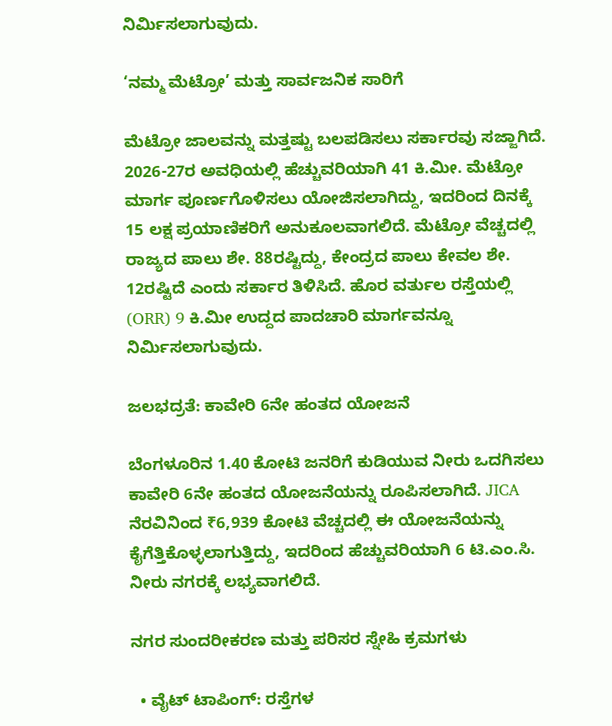ನಿರ್ಮಿಸಲಾಗುವುದು.

‘ನಮ್ಮ ಮೆಟ್ರೋ’ ಮತ್ತು ಸಾರ್ವಜನಿಕ ಸಾರಿಗೆ

ಮೆಟ್ರೋ ಜಾಲವನ್ನು ಮತ್ತಷ್ಟು ಬಲಪಡಿಸಲು ಸರ್ಕಾರವು ಸಜ್ಜಾಗಿದೆ. 2026-27ರ ಅವಧಿಯಲ್ಲಿ ಹೆಚ್ಚುವರಿಯಾಗಿ 41 ಕಿ.ಮೀ. ಮೆಟ್ರೋ ಮಾರ್ಗ ಪೂರ್ಣಗೊಳಿಸಲು ಯೋಜಿಸಲಾಗಿದ್ದು, ಇದರಿಂದ ದಿನಕ್ಕೆ 15 ಲಕ್ಷ ಪ್ರಯಾಣಿಕರಿಗೆ ಅನುಕೂಲವಾಗಲಿದೆ. ಮೆಟ್ರೋ ವೆಚ್ಚದಲ್ಲಿ ರಾಜ್ಯದ ಪಾಲು ಶೇ. 88ರಷ್ಟಿದ್ದು, ಕೇಂದ್ರದ ಪಾಲು ಕೇವಲ ಶೇ. 12ರಷ್ಟಿದೆ ಎಂದು ಸರ್ಕಾರ ತಿಳಿಸಿದೆ. ಹೊರ ವರ್ತುಲ ರಸ್ತೆಯಲ್ಲಿ (ORR) 9 ಕಿ.ಮೀ ಉದ್ದದ ಪಾದಚಾರಿ ಮಾರ್ಗವನ್ನೂ ನಿರ್ಮಿಸಲಾಗುವುದು.

ಜಲಭದ್ರತೆ: ಕಾವೇರಿ 6ನೇ ಹಂತದ ಯೋಜನೆ

ಬೆಂಗಳೂರಿನ 1.40 ಕೋಟಿ ಜನರಿಗೆ ಕುಡಿಯುವ ನೀರು ಒದಗಿಸಲು ಕಾವೇರಿ 6ನೇ ಹಂತದ ಯೋಜನೆಯನ್ನು ರೂಪಿಸಲಾಗಿದೆ. JICA ನೆರವಿನಿಂದ ₹6,939 ಕೋಟಿ ವೆಚ್ಚದಲ್ಲಿ ಈ ಯೋಜನೆಯನ್ನು ಕೈಗೆತ್ತಿಕೊಳ್ಳಲಾಗುತ್ತಿದ್ದು, ಇದರಿಂದ ಹೆಚ್ಚುವರಿಯಾಗಿ 6 ಟಿ.ಎಂ.ಸಿ. ನೀರು ನಗರಕ್ಕೆ ಲಭ್ಯವಾಗಲಿದೆ.

ನಗರ ಸುಂದರೀಕರಣ ಮತ್ತು ಪರಿಸರ ಸ್ನೇಹಿ ಕ್ರಮಗಳು

  • ವೈಟ್ ಟಾಪಿಂಗ್: ರಸ್ತೆಗಳ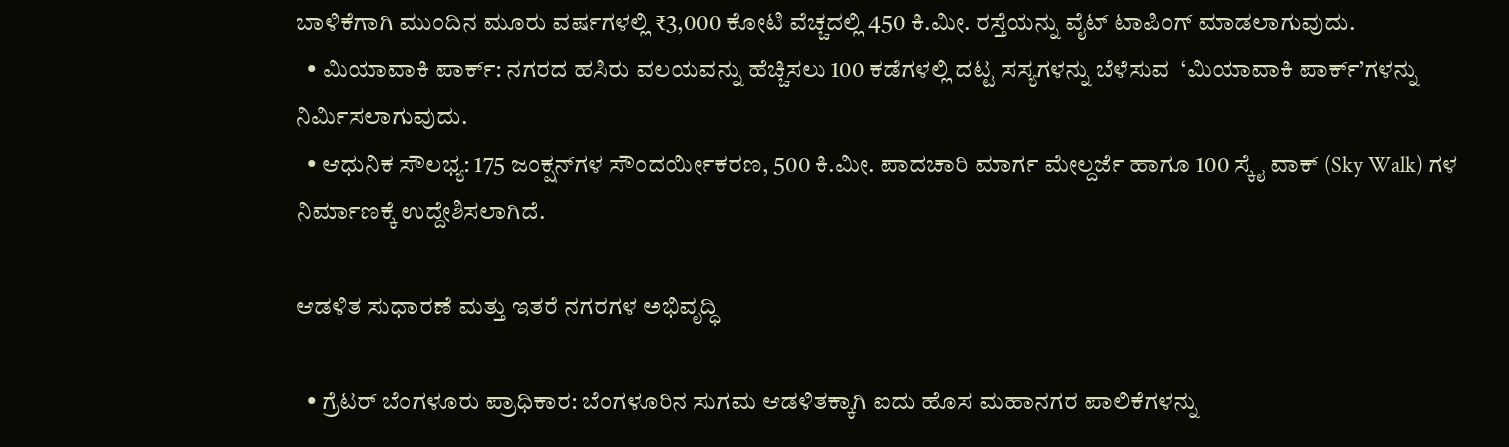ಬಾಳಿಕೆಗಾಗಿ ಮುಂದಿನ ಮೂರು ವರ್ಷಗಳಲ್ಲಿ ₹3,000 ಕೋಟಿ ವೆಚ್ಚದಲ್ಲಿ 450 ಕಿ.ಮೀ. ರಸ್ತೆಯನ್ನು ವೈಟ್ ಟಾಪಿಂಗ್ ಮಾಡಲಾಗುವುದು.
  • ಮಿಯಾವಾಕಿ ಪಾರ್ಕ್: ನಗರದ ಹಸಿರು ವಲಯವನ್ನು ಹೆಚ್ಚಿಸಲು 100 ಕಡೆಗಳಲ್ಲಿ ದಟ್ಟ ಸಸ್ಯಗಳನ್ನು ಬೆಳೆಸುವ  ‘ಮಿಯಾವಾಕಿ ಪಾರ್ಕ್‌’ಗಳನ್ನು ನಿರ್ಮಿಸಲಾಗುವುದು.
  • ಆಧುನಿಕ ಸೌಲಭ್ಯ: 175 ಜಂಕ್ಷನ್‌ಗಳ ಸೌಂದರ್ಯೀಕರಣ, 500 ಕಿ.ಮೀ. ಪಾದಚಾರಿ ಮಾರ್ಗ ಮೇಲ್ದರ್ಜೆ ಹಾಗೂ 100 ಸ್ಕೈ ವಾಕ್‌ (Sky Walk) ಗಳ ನಿರ್ಮಾಣಕ್ಕೆ ಉದ್ದೇಶಿಸಲಾಗಿದೆ.

ಆಡಳಿತ ಸುಧಾರಣೆ ಮತ್ತು ಇತರೆ ನಗರಗಳ ಅಭಿವೃದ್ಧಿ

  • ಗ್ರೆಟರ್ ಬೆಂಗಳೂರು ಪ್ರಾಧಿಕಾರ: ಬೆಂಗಳೂರಿನ ಸುಗಮ ಆಡಳಿತಕ್ಕಾಗಿ ಐದು ಹೊಸ ಮಹಾನಗರ ಪಾಲಿಕೆಗಳನ್ನು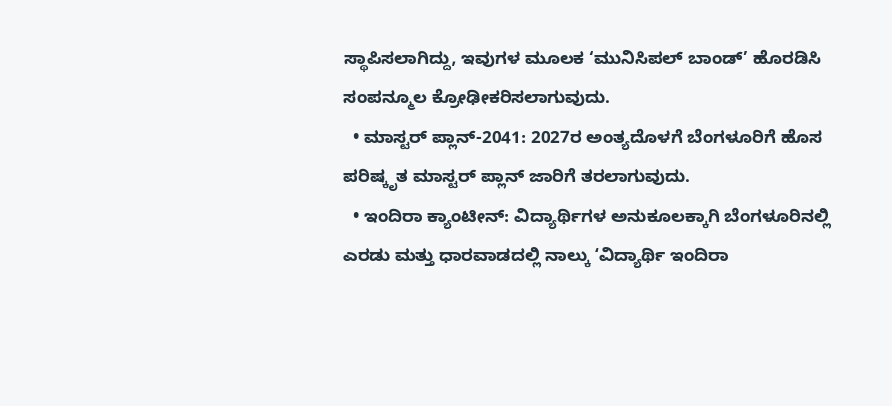ಸ್ಥಾಪಿಸಲಾಗಿದ್ದು, ಇವುಗಳ ಮೂಲಕ ‘ಮುನಿಸಿಪಲ್ ಬಾಂಡ್’ ಹೊರಡಿಸಿ ಸಂಪನ್ಮೂಲ ಕ್ರೋಢೀಕರಿಸಲಾಗುವುದು.
  • ಮಾಸ್ಟರ್ ಪ್ಲಾನ್-2041: 2027ರ ಅಂತ್ಯದೊಳಗೆ ಬೆಂಗಳೂರಿಗೆ ಹೊಸ ಪರಿಷ್ಕೃತ ಮಾಸ್ಟರ್ ಪ್ಲಾನ್ ಜಾರಿಗೆ ತರಲಾಗುವುದು.
  • ಇಂದಿರಾ ಕ್ಯಾಂಟೀನ್: ವಿದ್ಯಾರ್ಥಿಗಳ ಅನುಕೂಲಕ್ಕಾಗಿ ಬೆಂಗಳೂರಿನಲ್ಲಿ ಎರಡು ಮತ್ತು ಧಾರವಾಡದಲ್ಲಿ ನಾಲ್ಕು ʻವಿದ್ಯಾರ್ಥಿ ಇಂದಿರಾ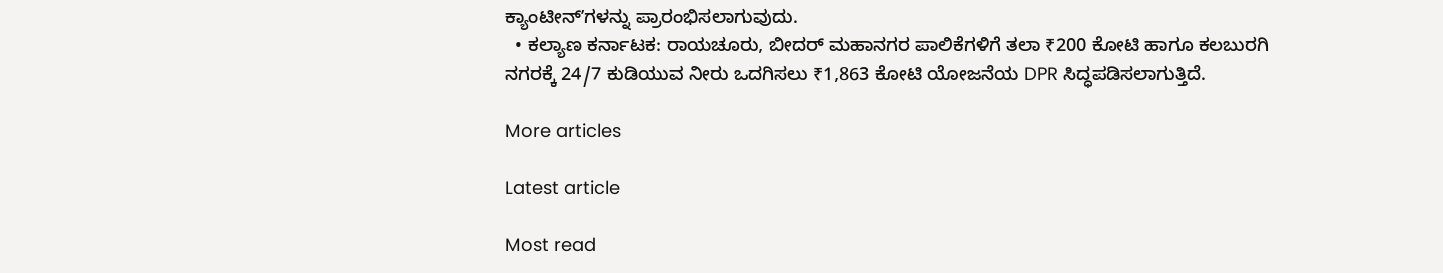ಕ್ಯಾಂಟೀನ್‌ʼಗಳನ್ನು ಪ್ರಾರಂಭಿಸಲಾಗುವುದು.
  • ಕಲ್ಯಾಣ ಕರ್ನಾಟಕ: ರಾಯಚೂರು, ಬೀದರ್ ಮಹಾನಗರ ಪಾಲಿಕೆಗಳಿಗೆ ತಲಾ ₹200 ಕೋಟಿ ಹಾಗೂ ಕಲಬುರಗಿ ನಗರಕ್ಕೆ 24/7 ಕುಡಿಯುವ ನೀರು ಒದಗಿಸಲು ₹1,863 ಕೋಟಿ ಯೋಜನೆಯ DPR ಸಿದ್ಧಪಡಿಸಲಾಗುತ್ತಿದೆ.

More articles

Latest article

Most read